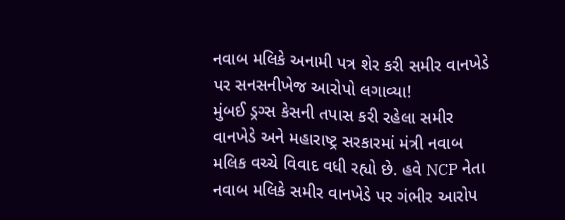નવાબ મલિકે અનામી પત્ર શેર કરી સમીર વાનખેડે પર સનસનીખેજ આરોપો લગાવ્યા!
મુંબઈ ડ્રગ્સ કેસની તપાસ કરી રહેલા સમીર વાનખેડે અને મહારાષ્ટ્ર સરકારમાં મંત્રી નવાબ મલિક વચ્ચે વિવાદ વધી રહ્યો છે. હવે NCP નેતા નવાબ મલિકે સમીર વાનખેડે પર ગંભીર આરોપ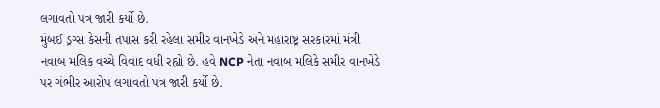લગાવતો પત્ર જારી કર્યો છે.
મુંબઈ ડ્રગ્સ કેસની તપાસ કરી રહેલા સમીર વાનખેડે અને મહારાષ્ટ્ર સરકારમાં મંત્રી નવાબ મલિક વચ્ચે વિવાદ વધી રહ્યો છે. હવે NCP નેતા નવાબ મલિકે સમીર વાનખેડે પર ગંભીર આરોપ લગાવતો પત્ર જારી કર્યો છે.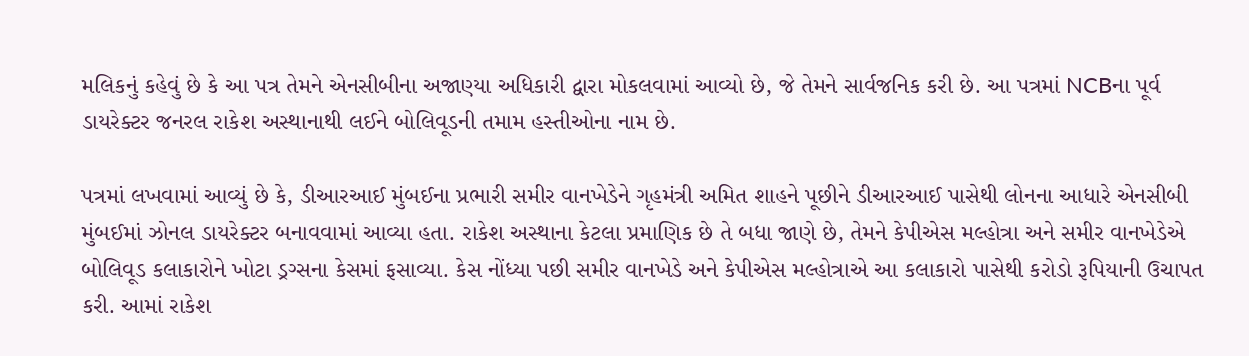મલિકનું કહેવું છે કે આ પત્ર તેમને એનસીબીના અજાણ્યા અધિકારી દ્વારા મોકલવામાં આવ્યો છે, જે તેમને સાર્વજનિક કરી છે. આ પત્રમાં NCBના પૂર્વ ડાયરેક્ટર જનરલ રાકેશ અસ્થાનાથી લઈને બોલિવૂડની તમામ હસ્તીઓના નામ છે.

પત્રમાં લખવામાં આવ્યું છે કે, ડીઆરઆઈ મુંબઈના પ્રભારી સમીર વાનખેડેને ગૃહમંત્રી અમિત શાહને પૂછીને ડીઆરઆઈ પાસેથી લોનના આધારે એનસીબી મુંબઈમાં ઝોનલ ડાયરેક્ટર બનાવવામાં આવ્યા હતા. રાકેશ અસ્થાના કેટલા પ્રમાણિક છે તે બધા જાણે છે, તેમને કેપીએસ મલ્હોત્રા અને સમીર વાનખેડેએ બોલિવૂડ કલાકારોને ખોટા ડ્રગ્સના કેસમાં ફસાવ્યા. કેસ નોંધ્યા પછી સમીર વાનખેડે અને કેપીએસ મલ્હોત્રાએ આ કલાકારો પાસેથી કરોડો રૂપિયાની ઉચાપત કરી. આમાં રાકેશ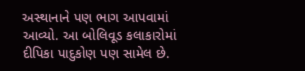અસ્થાનાને પણ ભાગ આપવામાં આવ્યો. આ બોલિવૂડ કલાકારોમાં દીપિકા પાદુકોણ પણ સામેલ છે.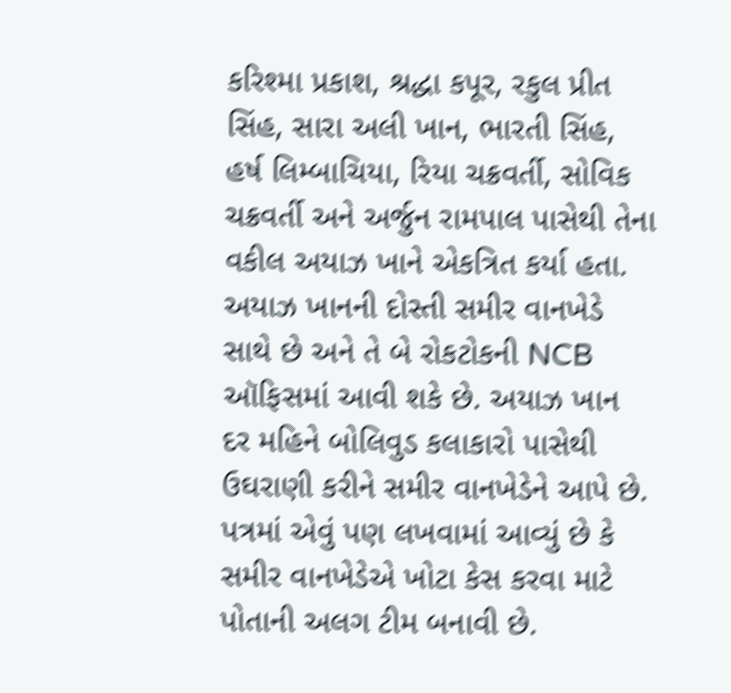કરિશ્મા પ્રકાશ, શ્રદ્ધા કપૂર, રકુલ પ્રીત સિંહ, સારા અલી ખાન, ભારતી સિંહ, હર્ષ લિમ્બાચિયા, રિયા ચક્રવર્તી, સોવિક ચક્રવર્તી અને અર્જુન રામપાલ પાસેથી તેના વકીલ અયાઝ ખાને એકત્રિત કર્યા હતા. અયાઝ ખાનની દોસ્તી સમીર વાનખેડે સાથે છે અને તે બે રોકટોકની NCB ઑફિસમાં આવી શકે છે. અયાઝ ખાન દર મહિને બોલિવુડ કલાકારો પાસેથી ઉઘરાણી કરીને સમીર વાનખેડેને આપે છે.
પત્રમાં એવું પણ લખવામાં આવ્યું છે કે સમીર વાનખેડેએ ખોટા કેસ કરવા માટે પોતાની અલગ ટીમ બનાવી છે.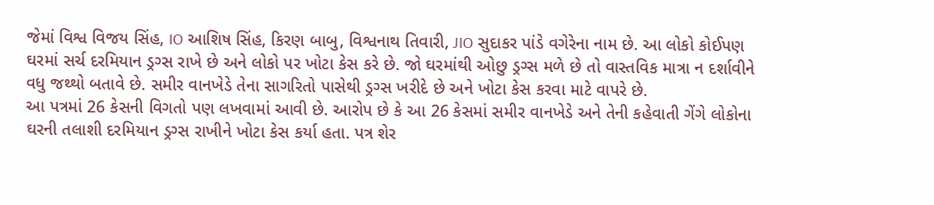જેમાં વિશ્વ વિજય સિંહ, IO આશિષ સિંહ, કિરણ બાબુ, વિશ્વનાથ તિવારી, JIO સુદાકર પાંડે વગેરેના નામ છે. આ લોકો કોઈપણ ઘરમાં સર્ચ દરમિયાન ડ્રગ્સ રાખે છે અને લોકો પર ખોટા કેસ કરે છે. જો ઘરમાંથી ઓછુ ડ્રગ્સ મળે છે તો વાસ્તવિક માત્રા ન દર્શાવીને વધુ જથ્થો બતાવે છે. સમીર વાનખેડે તેના સાગરિતો પાસેથી ડ્રગ્સ ખરીદે છે અને ખોટા કેસ કરવા માટે વાપરે છે.
આ પત્રમાં 26 કેસની વિગતો પણ લખવામાં આવી છે. આરોપ છે કે આ 26 કેસમાં સમીર વાનખેડે અને તેની કહેવાતી ગેંગે લોકોના ઘરની તલાશી દરમિયાન ડ્રગ્સ રાખીને ખોટા કેસ કર્યા હતા. પત્ર શેર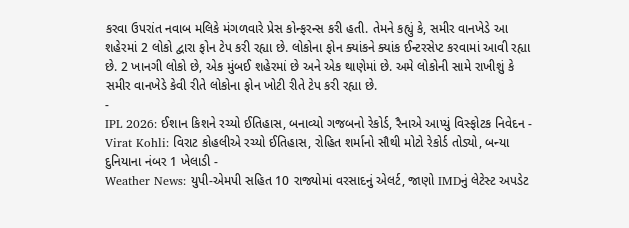કરવા ઉપરાંત નવાબ મલિકે મંગળવારે પ્રેસ કોન્ફરન્સ કરી હતી. તેમને કહ્યું કે, સમીર વાનખેડે આ શહેરમાં 2 લોકો દ્વારા ફોન ટેપ કરી રહ્યા છે. લોકોના ફોન ક્યાંકને ક્યાંક ઈન્ટરસેપ્ટ કરવામાં આવી રહ્યા છે. 2 ખાનગી લોકો છે, એક મુંબઈ શહેરમાં છે અને એક થાણેમાં છે. અમે લોકોની સામે રાખીશું કે સમીર વાનખેડે કેવી રીતે લોકોના ફોન ખોટી રીતે ટેપ કરી રહ્યા છે.
-
IPL 2026: ઈશાન કિશને રચ્યો ઈતિહાસ, બનાવ્યો ગજબનો રેકોર્ડ, રૈનાએ આપ્યું વિસ્ફોટક નિવેદન -
Virat Kohli: વિરાટ કોહલીએ રચ્યો ઈતિહાસ, રોહિત શર્માનો સૌથી મોટો રેકોર્ડ તોડ્યો, બન્યા દુનિયાના નંબર 1 ખેલાડી -
Weather News: યુપી-એમપી સહિત 10 રાજ્યોમાં વરસાદનું એલર્ટ, જાણો IMDનું લેટેસ્ટ અપડેટ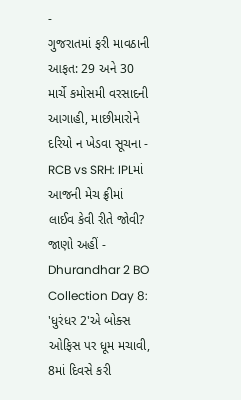-
ગુજરાતમાં ફરી માવઠાની આફત: 29 અને 30 માર્ચે કમોસમી વરસાદની આગાહી, માછીમારોને દરિયો ન ખેડવા સૂચના -
RCB vs SRH: IPLમાં આજની મેચ ફ્રીમાં લાઈવ કેવી રીતે જોવી? જાણો અહીં -
Dhurandhar 2 BO Collection Day 8: 'ધુરંધર 2'એ બોક્સ ઓફિસ પર ધૂમ મચાવી, 8માં દિવસે કરી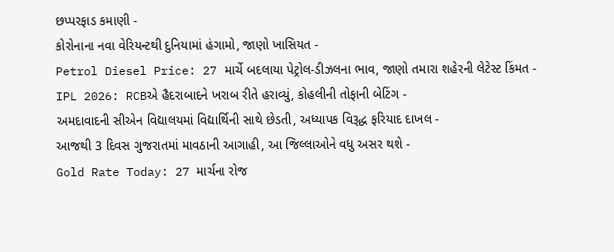છપ્પરફાડ કમાણી -
કોરોનાના નવા વેરિયન્ટથી દુનિયામાં હંગામો, જાણો ખાસિયત -
Petrol Diesel Price: 27 માર્ચે બદલાયા પેટ્રોલ-ડીઝલના ભાવ, જાણો તમારા શહેરની લેટેસ્ટ કિંમત -
IPL 2026: RCBએ હૈદરાબાદને ખરાબ રીતે હરાવ્યું, કોહલીની તોફાની બેટિંગ -
અમદાવાદની સીએન વિદ્યાલયમાં વિદ્યાર્થિની સાથે છેડતી, અધ્યાપક વિરૂદ્ધ ફરિયાદ દાખલ -
આજથી 3 દિવસ ગુજરાતમાં માવઠાની આગાહી, આ જિલ્લાઓને વધુ અસર થશે -
Gold Rate Today: 27 માર્ચના રોજ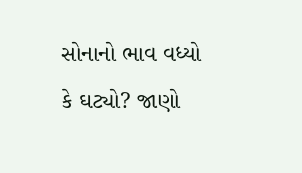સોનાનો ભાવ વધ્યો કે ઘટ્યો? જાણો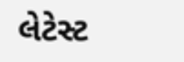લેટેસ્ટ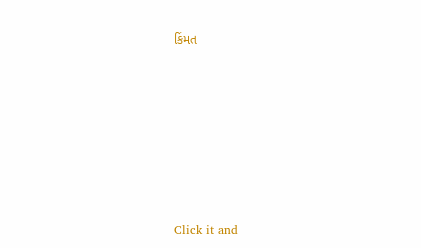કિંમત








Click it and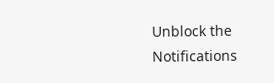Unblock the Notifications